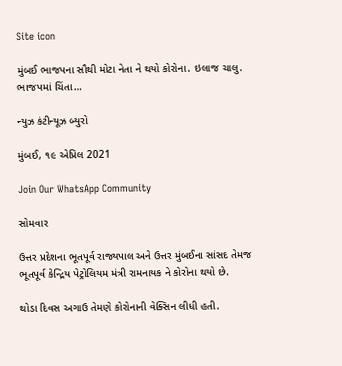Site icon

મુંબઈ ભાજપના સૌથી મોટા નેતા ને થયો કોરોના. ઇલાજ ચાલુ. ભાજપમાં ચિંતા…

ન્યુઝ કંટીન્યૂઝ બ્યુરો

મુંબઈ, ૧૯ એપ્રિલ 2021

Join Our WhatsApp Community

સોમવાર

ઉત્તર પ્રદેશના ભૂતપૂર્વ રાજ્યપાલ અને ઉત્તર મુંબઈના સાંસદ તેમજ ભૂતપૂર્વ કેન્દ્રિય પેટ્રોલિયમ મંત્રી રામનાયક ને કોરોના થયો છે.

થોડા દિવસ અગાઉ તેમણે કોરોનાની વેક્સિન લીધી હતી.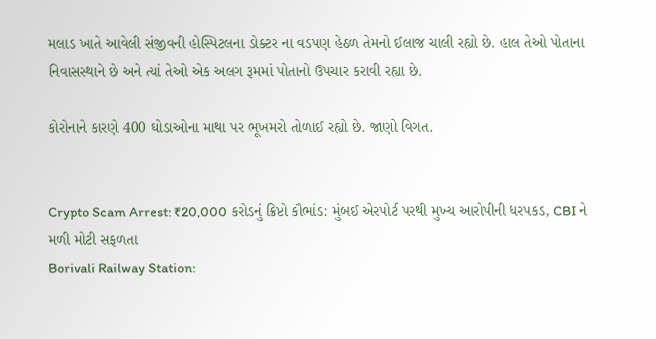મલાડ ખાતે આવેલી સંજીવની હોસ્પિટલના ડોક્ટર ના વડપણ હેઠળ તેમનો ઈલાજ ચાલી રહ્યો છે. હાલ તેઓ પોતાના નિવાસસ્થાને છે અને ત્યાં તેઓ એક અલગ રૂમમાં પોતાનો ઉપચાર કરાવી રહ્યા છે.

કોરોનાને કારણે 400 ઘોડાઓના માથા પર ભૂખમરો તોળાઈ રહ્યો છે. જાણો વિગત.


Crypto Scam Arrest: ₹20,000 કરોડનું ક્રિપ્ટો કૌભાંડ: મુંબઈ એરપોર્ટ પરથી મુખ્ય આરોપીની ધરપકડ, CBI ને મળી મોટી સફળતા
Borivali Railway Station: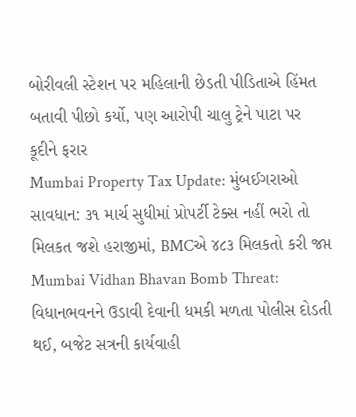બોરીવલી સ્ટેશન પર મહિલાની છેડતી પીડિતાએ હિંમત બતાવી પીછો કર્યો, પણ આરોપી ચાલુ ટ્રેને પાટા પર કૂદીને ફરાર
Mumbai Property Tax Update: મુંબઈગરાઓ સાવધાન: ૩૧ માર્ચ સુધીમાં પ્રોપર્ટી ટેક્સ નહીં ભરો તો મિલકત જશે હરાજીમાં, BMCએ ૪૮૩ મિલકતો કરી જપ્ત
Mumbai Vidhan Bhavan Bomb Threat: વિધાનભવનને ઉડાવી દેવાની ધમકી મળતા પોલીસ દોડતી થઈ, બજેટ સત્રની કાર્યવાહી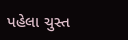પહેલા ચુસ્ત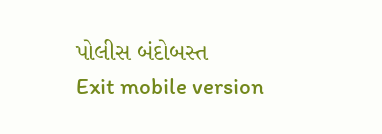પોલીસ બંદોબસ્ત
Exit mobile version